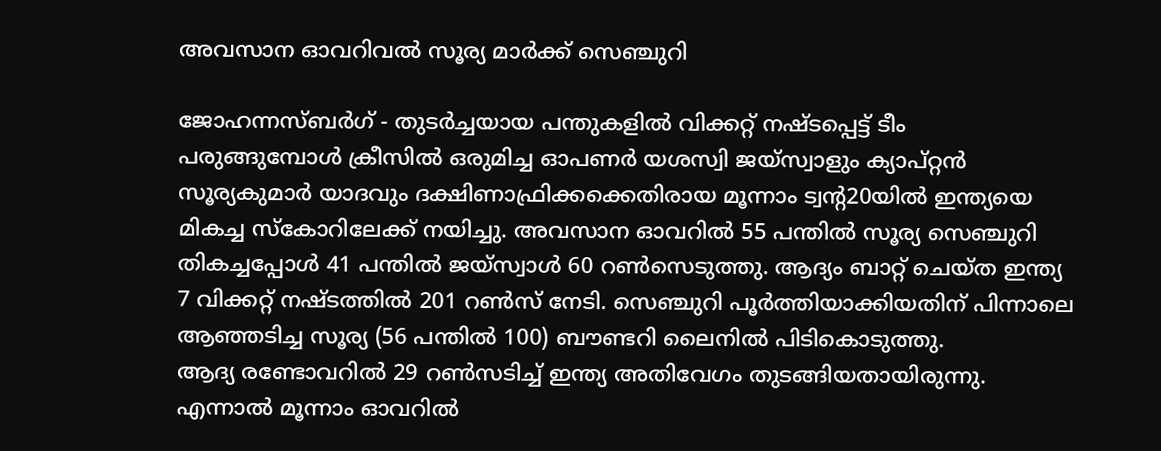അവസാന ഓവറിവല്‍ സൂര്യ മാര്‍ക്ക് സെഞ്ചുറി

ജോഹന്നസ്ബര്‍ഗ് - തുടര്‍ച്ചയായ പന്തുകളില്‍ വിക്കറ്റ് നഷ്ടപ്പെട്ട് ടീം പരുങ്ങുമ്പോള്‍ ക്രീസില്‍ ഒരുമിച്ച ഓപണര്‍ യശസ്വി ജയ്‌സ്വാളും ക്യാപ്റ്റന്‍ സൂര്യകുമാര്‍ യാദവും ദക്ഷിണാഫ്രിക്കക്കെതിരായ മൂന്നാം ട്വന്റ20യില്‍ ഇന്ത്യയെ മികച്ച സ്‌കോറിലേക്ക് നയിച്ചു. അവസാന ഓവറില്‍ 55 പന്തില്‍ സൂര്യ സെഞ്ചുറി തികച്ചപ്പോള്‍ 41 പന്തില്‍ ജയ്‌സ്വാള്‍ 60 റണ്‍സെടുത്തു. ആദ്യം ബാറ്റ് ചെയ്ത ഇന്ത്യ 7 വിക്കറ്റ് നഷ്ടത്തില്‍ 201 റണ്‍സ് നേടി. സെഞ്ചുറി പൂര്‍ത്തിയാക്കിയതിന് പിന്നാലെ ആഞ്ഞടിച്ച സൂര്യ (56 പന്തില്‍ 100) ബൗണ്ടറി ലൈനില്‍ പിടികൊടുത്തു.
ആദ്യ രണ്ടോവറില്‍ 29 റണ്‍സടിച്ച് ഇന്ത്യ അതിവേഗം തുടങ്ങിയതായിരുന്നു. എന്നാല്‍ മൂന്നാം ഓവറില്‍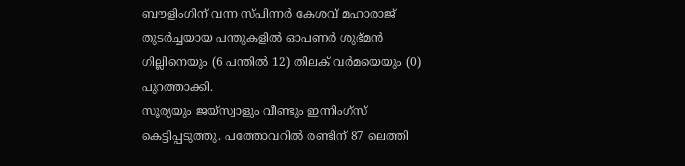ബൗളിംഗിന് വന്ന സ്പിന്നര്‍ കേശവ് മഹാരാജ് തുടര്‍ച്ചയായ പന്തുകളില്‍ ഓപണര്‍ ശുഭ്മന്‍ ഗില്ലിനെയും (6 പന്തില്‍ 12) തിലക് വര്‍മയെയും (0) പുറത്താക്കി.
സൂര്യയും ജയ്‌സ്വാളും വീണ്ടും ഇന്നിംഗ്‌സ് കെട്ടിപ്പടുത്തു. പത്തോവറില്‍ രണ്ടിന് 87 ലെത്തി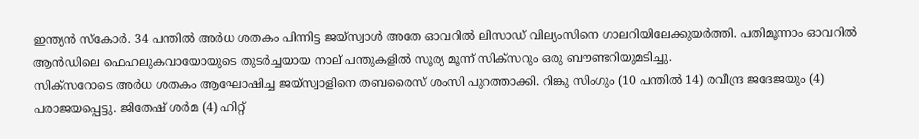ഇന്ത്യന്‍ സ്‌കോര്‍. 34 പന്തില്‍ അര്‍ധ ശതകം പിന്നിട്ട ജയ്‌സ്വാള്‍ അതേ ഓവറില്‍ ലിസാഡ് വില്യംസിനെ ഗാലറിയിലേക്കുയര്‍ത്തി. പതിമൂന്നാം ഓവറില്‍ ആന്‍ഡിലെ ഫെഹലുകവായോയുടെ തുടര്‍ച്ചയായ നാല് പന്തുകളില്‍ സൂര്യ മൂന്ന് സിക്‌സറും ഒരു ബൗണ്ടറിയുമടിച്ചു.
സിക്‌സറോടെ അര്‍ധ ശതകം ആഘോഷിച്ച ജയ്‌സ്വാളിനെ തബരൈസ് ശംസി പുറത്താക്കി. റിങ്കു സിംഗും (10 പന്തില്‍ 14) രവീന്ദ്ര ജദേജയും (4) പരാജയപ്പെട്ടു. ജിതേഷ് ശര്‍മ (4) ഹിറ്റ്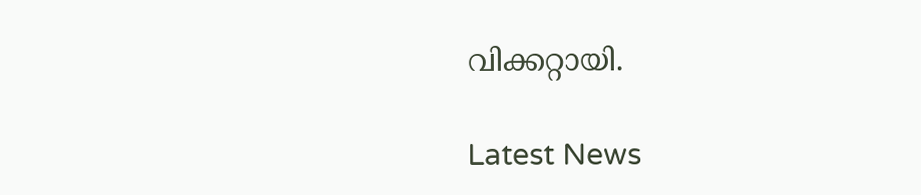വിക്കറ്റായി.

Latest News